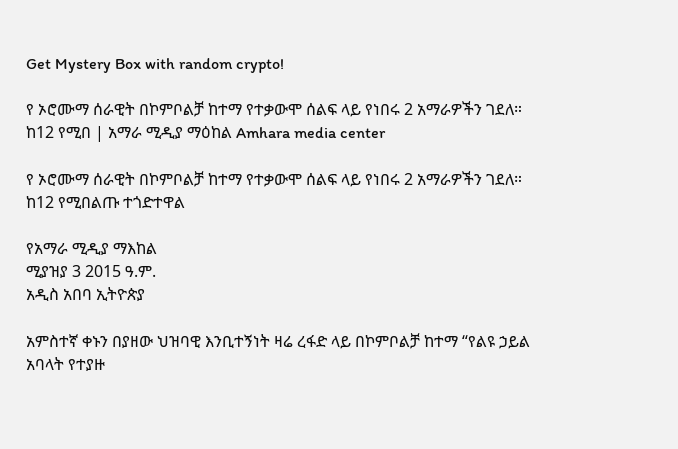Get Mystery Box with random crypto!

የ ኦሮሙማ ሰራዊት በኮምቦልቻ ከተማ የተቃውሞ ሰልፍ ላይ የነበሩ 2 አማራዎችን ገደለ። ከ12 የሚበ | አማራ ሚዲያ ማዕከል Amhara media center

የ ኦሮሙማ ሰራዊት በኮምቦልቻ ከተማ የተቃውሞ ሰልፍ ላይ የነበሩ 2 አማራዎችን ገደለ። ከ12 የሚበልጡ ተጎድተዋል

የአማራ ሚዲያ ማእከል
ሚያዝያ 3 2015 ዓ.ም.
አዲስ አበባ ኢትዮጵያ

አምስተኛ ቀኑን በያዘው ህዝባዊ እንቢተኝነት ዛሬ ረፋድ ላይ በኮምቦልቻ ከተማ “የልዩ ኃይል አባላት የተያዙ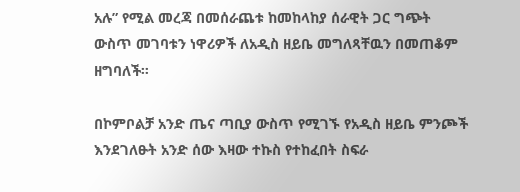አሉ” የሚል መረጃ በመሰራጨቱ ከመከላከያ ሰራዊት ጋር ግጭት ውስጥ መገባቱን ነዋሪዎች ለአዲስ ዘይቤ መግለጻቸዉን በመጠቆም ዘግባለች።

በኮምቦልቻ አንድ ጤና ጣቢያ ውስጥ የሚገኙ የአዲስ ዘይቤ ምንጮች እንደገለፁት አንድ ሰው እዛው ተኩስ የተከፈበት ስፍራ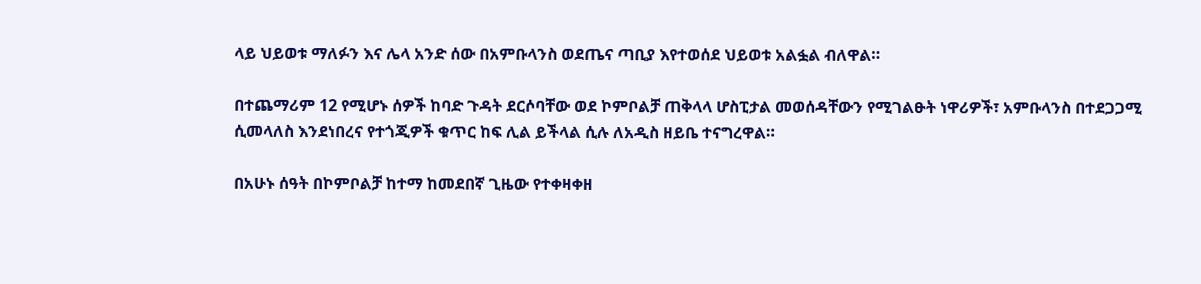ላይ ህይወቱ ማለፉን እና ሌላ አንድ ሰው በአምቡላንስ ወደጤና ጣቢያ እየተወሰደ ህይወቱ አልፏል ብለዋል።

በተጨማሪም 12 የሚሆኑ ሰዎች ከባድ ጉዳት ደርሶባቸው ወደ ኮምቦልቻ ጠቅላላ ሆስፒታል መወሰዳቸውን የሚገልፁት ነዋሪዎች፣ አምቡላንስ በተደጋጋሚ ሲመላለስ እንደነበረና የተጎጂዎች ቁጥር ከፍ ሊል ይችላል ሲሉ ለአዲስ ዘይቤ ተናግረዋል።

በአሁኑ ሰዓት በኮምቦልቻ ከተማ ከመደበኛ ጊዜው የተቀዛቀዘ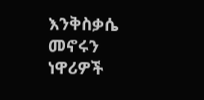እንቅስቃሴ መኖሩን ነዋሪዎች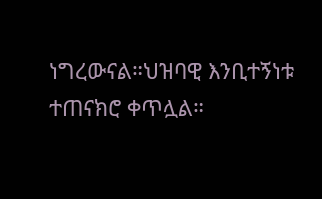ነግረውናል።ህዝባዊ እንቢተኝነቱ ተጠናክሮ ቀጥሏል።